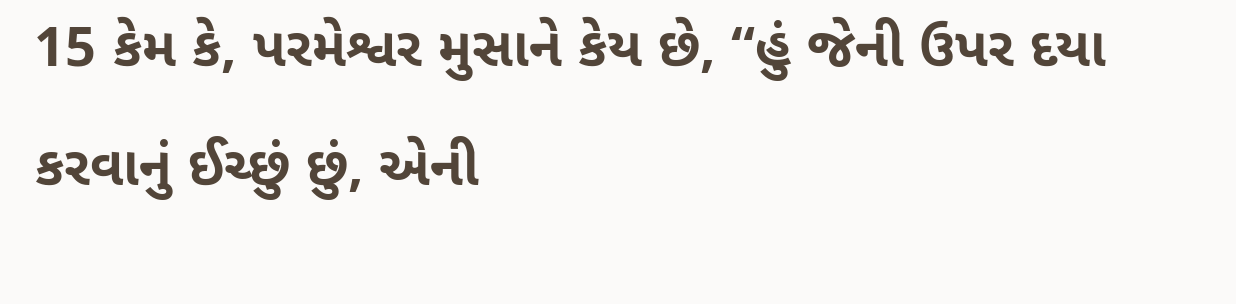15 કેમ કે, પરમેશ્વર મુસાને કેય છે, “હું જેની ઉપર દયા કરવાનું ઈચ્છું છું, એની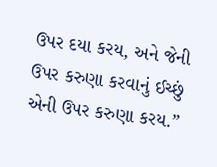ઉપર દયા કરય, અને જેની ઉપર કરુણા કરવાનું ઈચ્છું એની ઉપર કરુણા કરય.”